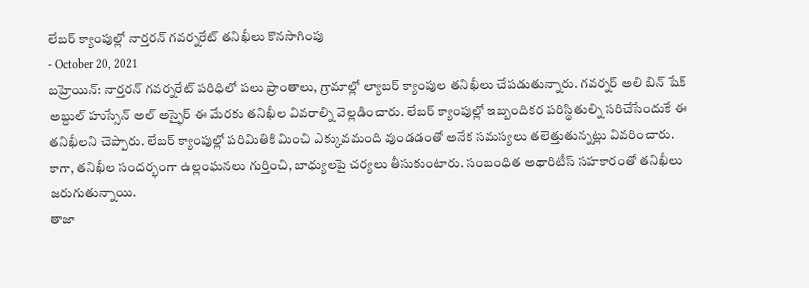లేబర్ క్యాంపుల్లో నార్తరన్ గవర్నరేట్ తనిఖీలు కొనసాగింపు
- October 20, 2021
బహ్రెయిన్: నార్తరన్ గవర్నరేట్ పరిధిలో పలు ప్రాంతాలు, గ్రామాల్లో ల్యాబర్ క్యాంపుల తనిఖీలు చేపడుతున్నారు. గవర్నర్ అలి బిన్ షేక్ అబ్దుల్ హుస్సేన్ అల్ అస్ఫైర్ ఈ మేరకు తనిఖీల వివరాల్ని వెల్లడించారు. లేబర్ క్యాంపుల్లో ఇబ్బందికర పరిస్థితుల్ని సరిచేసేందుకే ఈ తనిఖీలని చెప్పారు. లేబర్ క్యాంపుల్లో పరిమితికి మించి ఎక్కువమంది వుండడంతో అనేక సమస్యలు తలెత్తుతున్నట్లు వివరించారు. కాగా, తనిఖీల సందర్భంగా ఉల్లంఘనలు గుర్తించి, బాధ్యులపై చర్యలు తీసుకుంటారు. సంబంధిత అథారిటీస్ సహకారంతో తనిఖీలు జరుగుతున్నాయి.
తాజా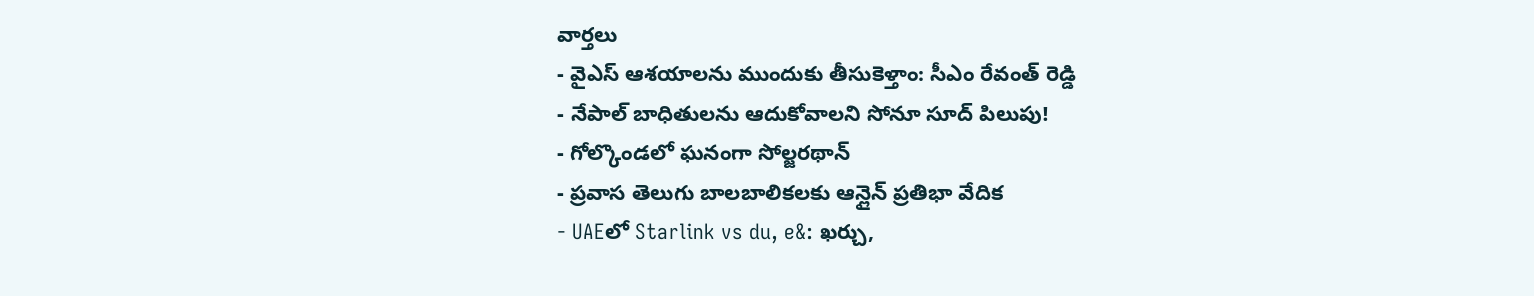వార్తలు
- వైఎస్ ఆశయాలను ముందుకు తీసుకెళ్తాం: సీఎం రేవంత్ రెడ్డి
- నేపాల్ బాధితులను ఆదుకోవాలని సోనూ సూద్ పిలుపు!
- గోల్కొండలో ఘనంగా సోల్జరథాన్
- ప్రవాస తెలుగు బాలబాలికలకు ఆన్లైన్ ప్రతిభా వేదిక
- UAEలో Starlink vs du, e&: ఖర్చు,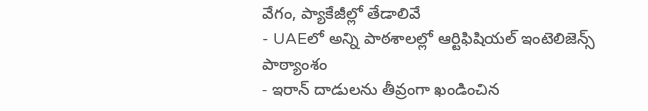వేగం, ప్యాకేజీల్లో తేడాలివే
- UAEలో అన్ని పాఠశాలల్లో ఆర్టిఫిషియల్ ఇంటెలిజెన్స్ పాఠ్యాంశం
- ఇరాన్ దాడులను తీవ్రంగా ఖండించిన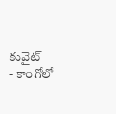కువైట్
- కాంగోలో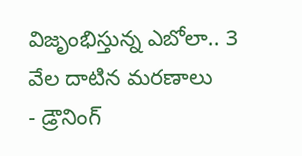విజృంభిస్తున్న ఎబోలా.. 3 వేల దాటిన మరణాలు
- డ్రౌనింగ్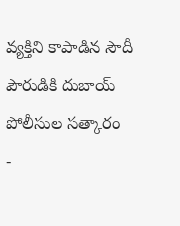వ్యక్తిని కాపాడిన సౌదీ పౌరుడికి దుబాయ్ పోలీసుల సత్కారం
-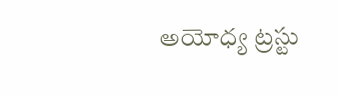అయోధ్య ట్రస్టు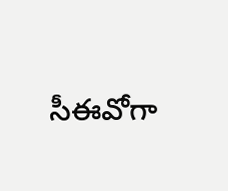సీఈవోగా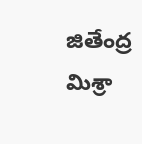జితేంద్ర మిశ్రా